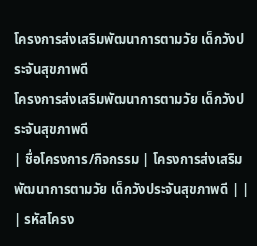โครงการส่งเสริมพัฒนาการตามวัย เด็กวังประจันสุขภาพดี
โครงการส่งเสริมพัฒนาการตามวัย เด็กวังประจันสุขภาพดี
| ชื่อโครงการ/กิจกรรม | โครงการส่งเสริมพัฒนาการตามวัย เด็กวังประจันสุขภาพดี | |
| รหัสโครง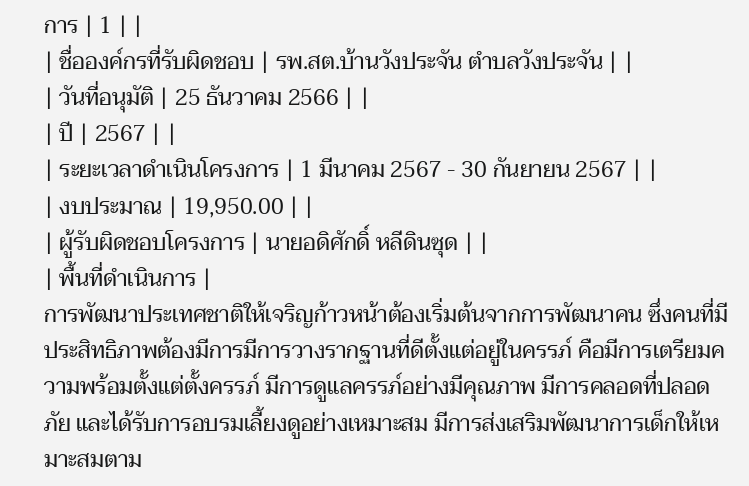การ | 1 | |
| ชื่อองค์กรที่รับผิดชอบ | รพ.สต.บ้านวังประจัน ตำบลวังประจัน | |
| วันที่อนุมัติ | 25 ธันวาคม 2566 | |
| ปี | 2567 | |
| ระยะเวลาดำเนินโครงการ | 1 มีนาคม 2567 - 30 กันยายน 2567 | |
| งบประมาณ | 19,950.00 | |
| ผู้รับผิดชอบโครงการ | นายอดิศักดิ์ หลีดินซุด | |
| พื้นที่ดำเนินการ |
การพัฒนาประเทศชาติให้เจริญก้าวหน้าต้องเริ่มต้นจากการพัฒนาคน ซึ่งคนที่มีประสิทธิภาพต้องมีการมีการวางรากฐานที่ดีตั้งแต่อยู่ในครรภ์ คือมีการเตรียมความพร้อมตั้งแต่ตั้งครรภ์ มีการดูแลครรภ์อย่างมีคุณภาพ มีการคลอดที่ปลอดภัย และได้รับการอบรมเลี้ยงดูอย่างเหมาะสม มีการส่งเสริมพัฒนาการเด็กให้เหมาะสมตาม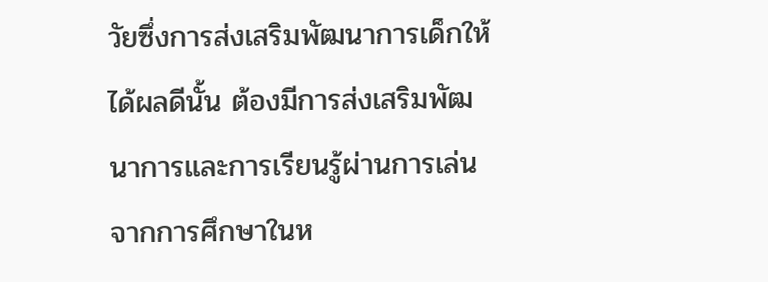วัยซึ่งการส่งเสริมพัฒนาการเด็กให้ได้ผลดีนั้น ต้องมีการส่งเสริมพัฒนาการและการเรียนรู้ผ่านการเล่น จากการศึกษาในห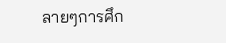ลายๆการศึก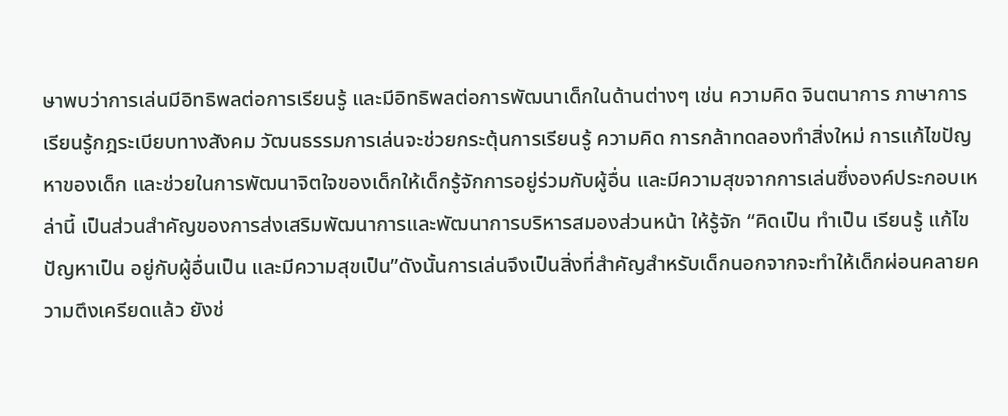ษาพบว่าการเล่นมีอิทธิพลต่อการเรียนรู้ และมีอิทธิพลต่อการพัฒนาเด็กในด้านต่างๆ เช่น ความคิด จินตนาการ ภาษาการเรียนรู้กฎระเบียบทางสังคม วัฒนธรรมการเล่นจะช่วยกระตุ้นการเรียนรู้ ความคิด การกล้าทดลองทำสิ่งใหม่ การแก้ไขปัญหาของเด็ก และช่วยในการพัฒนาจิตใจของเด็กให้เด็กรู้จักการอยู่ร่วมกับผู้อื่น และมีความสุขจากการเล่นซึ่งองค์ประกอบเหล่านี้ เป็นส่วนสำคัญของการส่งเสริมพัฒนาการและพัฒนาการบริหารสมองส่วนหน้า ให้รู้จัก “คิดเป็น ทำเป็น เรียนรู้ แก้ไขปัญหาเป็น อยู่กับผู้อื่นเป็น และมีความสุขเป็น”ดังนั้นการเล่นจึงเป็นสิ่งที่สำคัญสำหรับเด็กนอกจากจะทำให้เด็กผ่อนคลายความตึงเครียดแล้ว ยังช่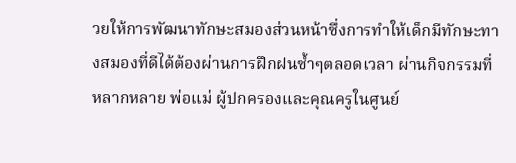วยให้การพัฒนาทักษะสมองส่วนหน้าซึ่งการทำให้เด็กมีทักษะทางสมองที่ดีได้ต้องผ่านการฝึกฝนซ้ำๆตลอดเวลา ผ่านกิจกรรมที่หลากหลาย พ่อแม่ ผู้ปกครองและคุณครูในศูนย์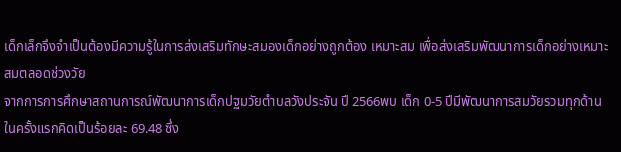เด็กเล็กจึงจำเป็นต้องมีความรู้ในการส่งเสริมทักษะสมองเด็กอย่างถูกต้อง เหมาะสม เพื่อส่งเสริมพัฒนาการเด็กอย่างเหมาะสมตลอดช่วงวัย
จากการการศึกษาสถานการณ์พัฒนาการเด็กปฐมวัยตำบลวังประจัน ปี 2566พบ เด็ก 0-5 ปีมีพัฒนาการสมวัยรวมทุกด้านในครั้งแรกคิดเป็นร้อยละ 69.48 ซึ่ง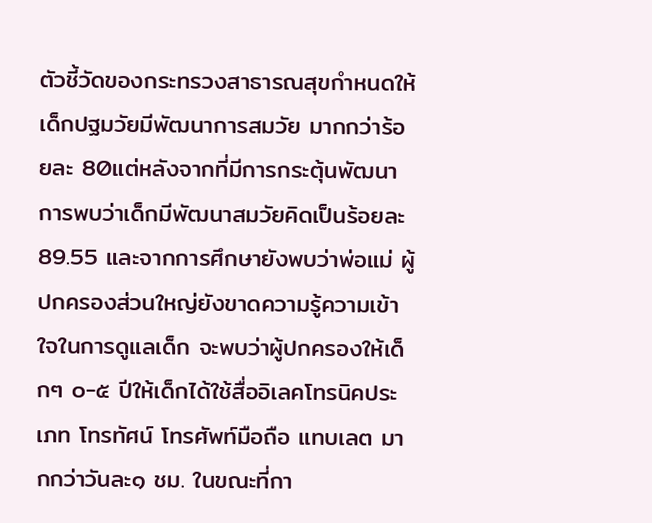ตัวชี้วัดของกระทรวงสาธารณสุขกำหนดให้เด็กปฐมวัยมีพัฒนาการสมวัย มากกว่าร้อยละ 80แต่หลังจากที่มีการกระตุ้นพัฒนาการพบว่าเด็กมีพัฒนาสมวัยคิดเป็นร้อยละ 89.55 และจากการศึกษายังพบว่าพ่อแม่ ผู้ปกครองส่วนใหญ่ยังขาดความรู้ความเข้าใจในการดูแลเด็ก จะพบว่าผู้ปกครองให้เด็กๆ ๐-๕ ปีให้เด็กได้ใช้สื่ออิเลคโทรนิคประเภท โทรทัศน์ โทรศัพท์มือถือ แทบเลต มากกว่าวันละ๑ ชม. ในขณะที่กา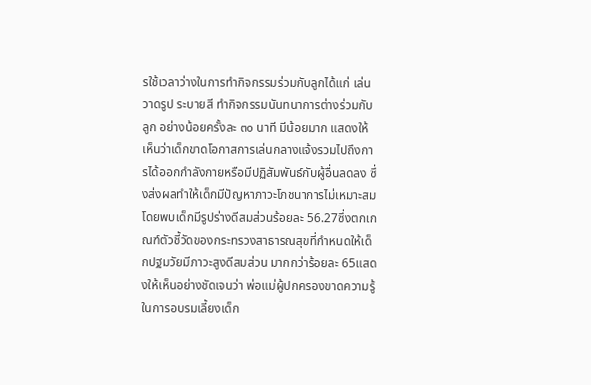รใช้เวลาว่างในการทำกิจกรรมร่วมกับลูกได้แก่ เล่น วาดรูป ระบายสี ทำกิจกรรมนันทนาการต่างร่วมกับลูก อย่างน้อยครั้งละ ๓๐ นาที มีน้อยมาก แสดงให้เห็นว่าเด็กขาดโอกาสการเล่นกลางแจ้งรวมไปถึงการได้ออกกำลังกายหรือมีปฏิสัมพันธ์กับผู้อื่นลดลง ซึ่งส่งผลทำให้เด็กมีปัญหาภาวะโภชนาการไม่เหมาะสม โดยพบเด็กมีรูปร่างดีสมส่วนร้อยละ 56.27ซึ่งตกเกณฑ์ตัวชี้วัดของกระทรวงสาธารณสุขที่กำหนดให้เด็กปฐมวัยมีภาวะสูงดีสมส่วน มากกว่าร้อยละ 65แสดงให้เห็นอย่างชัดเจนว่า พ่อแม่ผู้ปกครองขาดความรู้ในการอบรมเลี้ยงเด็ก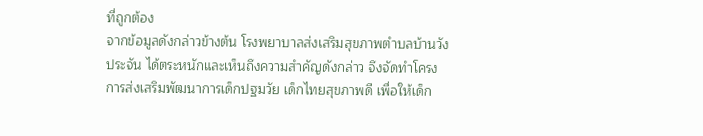ที่ถูกต้อง
จากข้อมูลดังกล่าวข้างต้น โรงพยาบาลส่งเสริมสุขภาพตำบลบ้านวังประจัน ได้ตระหนักและเห็นถึงความสำคัญดังกล่าว จึงจัดทำโครงการส่งเสริมพัฒนาการเด็กปฐมวัย เด็กไทยสุขภาพดี เพื่อให้เด็ก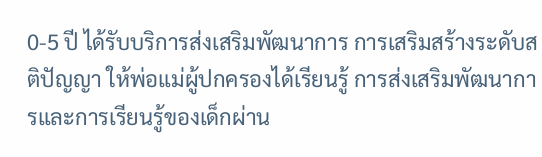0-5 ปี ได้รับบริการส่งเสริมพัฒนาการ การเสริมสร้างระดับสติปัญญา ให้พ่อแม่ผู้ปกครองได้เรียนรู้ การส่งเสริมพัฒนาการและการเรียนรู้ของเด็กผ่าน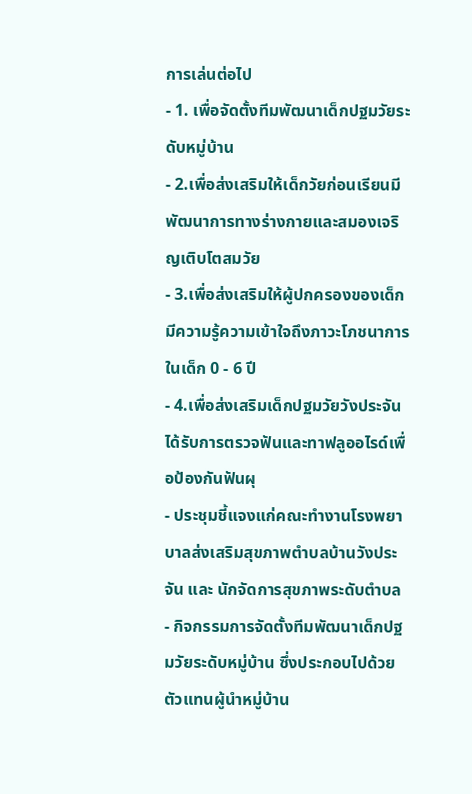การเล่นต่อไป
- 1. เพื่อจัดตั้งทีมพัฒนาเด็กปฐมวัยระดับหมู่บ้าน
- 2.เพื่อส่งเสริมให้เด็กวัยก่อนเรียนมีพัฒนาการทางร่างกายและสมองเจริญเติบโตสมวัย
- 3.เพื่อส่งเสริมให้ผู้ปกครองของเด็กมีความรู้ความเข้าใจถึงภาวะโภชนาการในเด็ก 0 - 6 ปี
- 4.เพื่อส่งเสริมเด็กปฐมวัยวังประจันได้รับการตรวจฟันและทาฟลูออไรด์เพื่อป้องกันฟันผุ
- ประชุมชี้แจงแก่คณะทำงานโรงพยาบาลส่งเสริมสุขภาพตำบลบ้านวังประจัน และ นักจัดการสุขภาพระดับตำบล
- กิจกรรมการจัดตั้งทีมพัฒนาเด็กปฐมวัยระดับหมู่บ้าน ซึ่งประกอบไปด้วยตัวแทนผู้นำหมู่บ้าน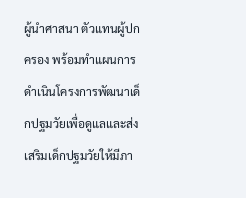ผู้นำศาสนา ตัวแทนผู้ปกครอง พร้อมทำแผนการดำเนินโครงการพัฒนาเด็กปฐมวัยเพื่อดูแลและส่งเสริมเด็กปฐมวัยให้มีภา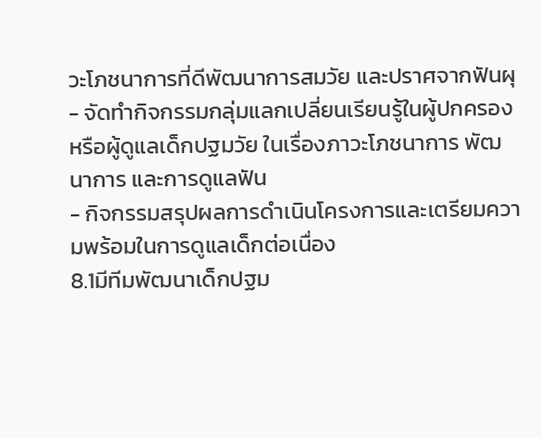วะโภชนาการที่ดีพัฒนาการสมวัย และปราศจากฟันผุ
- จัดทำกิจกรรมกลุ่มแลกเปลี่ยนเรียนรู้ในผู้ปกครองหรือผู้ดูแลเด็กปฐมวัย ในเรื่องภาวะโภชนาการ พัฒนาการ และการดูแลฟัน
- กิจกรรมสรุปผลการดำเนินโครงการและเตรียมความพร้อมในการดูแลเด็กต่อเนื่อง
8.1มีทีมพัฒนาเด็กปฐม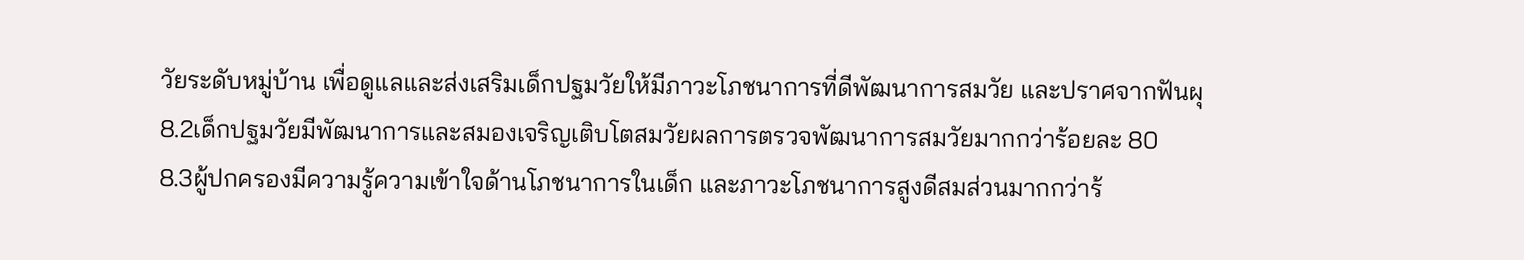วัยระดับหมู่บ้าน เพื่อดูแลและส่งเสริมเด็กปฐมวัยให้มีภาวะโภชนาการที่ดีพัฒนาการสมวัย และปราศจากฟันผุ
8.2เด็กปฐมวัยมีพัฒนาการและสมองเจริญเติบโตสมวัยผลการตรวจพัฒนาการสมวัยมากกว่าร้อยละ 80
8.3ผู้ปกครองมีความรู้ความเข้าใจด้านโภชนาการในเด็ก และภาวะโภชนาการสูงดีสมส่วนมากกว่าร้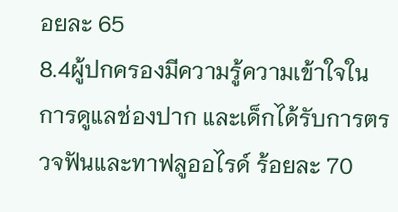อยละ 65
8.4ผู้ปกครองมีความรู้ความเข้าใจในการดูแลช่องปาก และเด็กได้รับการตรวจฟันและทาฟลูออไรด์ ร้อยละ 70